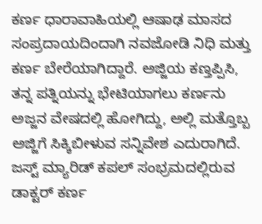ಕರ್ಣ ಧಾರಾವಾಹಿಯಲ್ಲಿ ಆಷಾಢ ಮಾಸದ ಸಂಪ್ರದಾಯದಿಂದಾಗಿ ನವಜೋಡಿ ನಿಧಿ ಮತ್ತು ಕರ್ಣ ಬೇರೆಯಾಗಿದ್ದಾರೆ. ಅಜ್ಜಿಯ ಕಣ್ತಪ್ಪಿಸಿ, ತನ್ನ ಪತ್ನಿಯನ್ನು ಭೇಟಿಯಾಗಲು ಕರ್ಣನು ಅಜ್ಜನ ವೇಷದಲ್ಲಿ ಹೋಗಿದ್ದು, ಅಲ್ಲಿ ಮತ್ತೊಬ್ಬ ಅಜ್ಜಿಗೆ ಸಿಕ್ಕಿಬೀಳುವ ಸನ್ನಿವೇಶ ಎದುರಾಗಿದೆ.
ಜಸ್ಟ್ ಮ್ಯಾರಿಡ್ ಕಪಲ್ ಸಂಭ್ರಮದಲ್ಲಿರುವ ಡಾಕ್ಟರ್ ಕರ್ಣ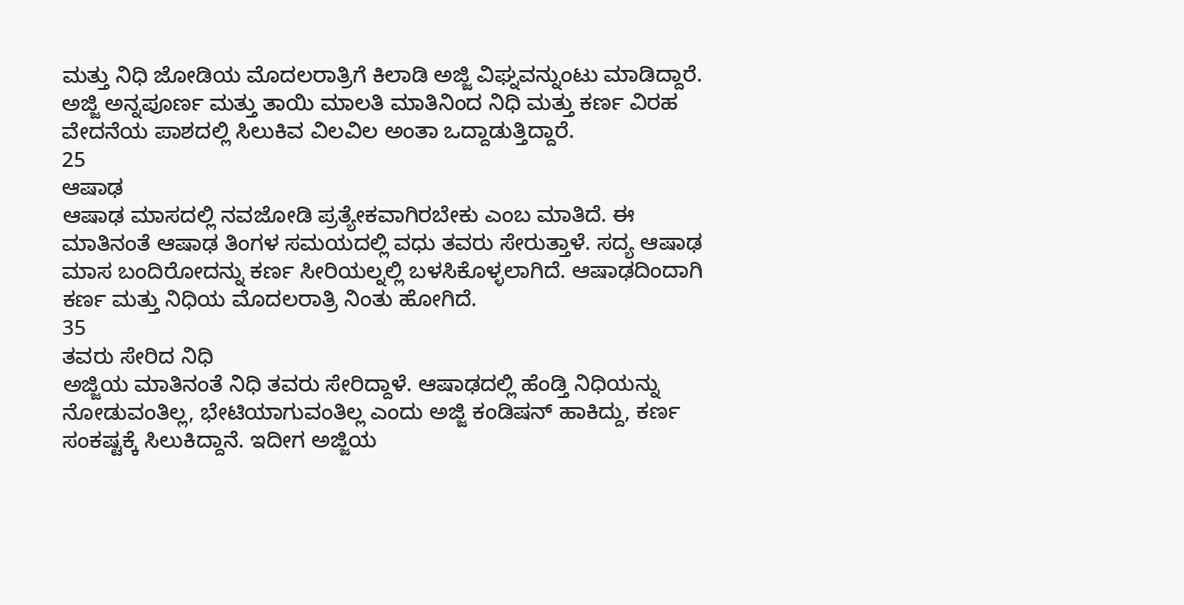ಮತ್ತು ನಿಧಿ ಜೋಡಿಯ ಮೊದಲರಾತ್ರಿಗೆ ಕಿಲಾಡಿ ಅಜ್ಜಿ ವಿಘ್ನವನ್ನುಂಟು ಮಾಡಿದ್ದಾರೆ. ಅಜ್ಜಿ ಅನ್ನಪೂರ್ಣ ಮತ್ತು ತಾಯಿ ಮಾಲತಿ ಮಾತಿನಿಂದ ನಿಧಿ ಮತ್ತು ಕರ್ಣ ವಿರಹ ವೇದನೆಯ ಪಾಶದಲ್ಲಿ ಸಿಲುಕಿವ ವಿಲವಿಲ ಅಂತಾ ಒದ್ದಾಡುತ್ತಿದ್ದಾರೆ.
25
ಆಷಾಢ
ಆಷಾಢ ಮಾಸದಲ್ಲಿ ನವಜೋಡಿ ಪ್ರತ್ಯೇಕವಾಗಿರಬೇಕು ಎಂಬ ಮಾತಿದೆ. ಈ ಮಾತಿನಂತೆ ಆಷಾಢ ತಿಂಗಳ ಸಮಯದಲ್ಲಿ ವಧು ತವರು ಸೇರುತ್ತಾಳೆ. ಸದ್ಯ ಆಷಾಢ ಮಾಸ ಬಂದಿರೋದನ್ನು ಕರ್ಣ ಸೀರಿಯಲ್ನಲ್ಲಿ ಬಳಸಿಕೊಳ್ಳಲಾಗಿದೆ. ಆಷಾಢದಿಂದಾಗಿ ಕರ್ಣ ಮತ್ತು ನಿಧಿಯ ಮೊದಲರಾತ್ರಿ ನಿಂತು ಹೋಗಿದೆ.
35
ತವರು ಸೇರಿದ ನಿಧಿ
ಅಜ್ಜಿಯ ಮಾತಿನಂತೆ ನಿಧಿ ತವರು ಸೇರಿದ್ದಾಳೆ. ಆಷಾಢದಲ್ಲಿ ಹೆಂಡ್ತಿ ನಿಧಿಯನ್ನು ನೋಡುವಂತಿಲ್ಲ, ಭೇಟಿಯಾಗುವಂತಿಲ್ಲ ಎಂದು ಅಜ್ಜಿ ಕಂಡಿಷನ್ ಹಾಕಿದ್ದು, ಕರ್ಣ ಸಂಕಷ್ಟಕ್ಕೆ ಸಿಲುಕಿದ್ದಾನೆ. ಇದೀಗ ಅಜ್ಜಿಯ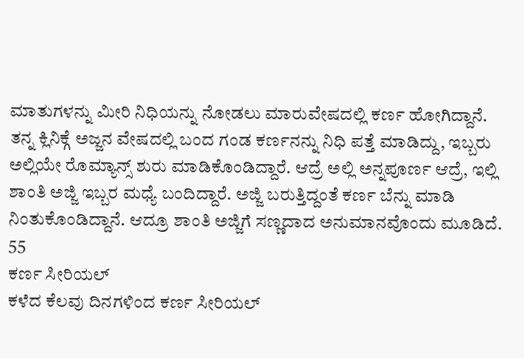ಮಾತುಗಳನ್ನು ಮೀರಿ ನಿಧಿಯನ್ನು ನೋಡಲು ಮಾರುವೇಷದಲ್ಲಿ ಕರ್ಣ ಹೋಗಿದ್ದಾನೆ.
ತನ್ನ ಕ್ಲಿನಿಕ್ಗೆ ಅಜ್ಜನ ವೇಷದಲ್ಲಿ ಬಂದ ಗಂಡ ಕರ್ಣನನ್ನು ನಿಧಿ ಪತ್ತೆ ಮಾಡಿದ್ದು, ಇಬ್ಬರು ಅಲ್ಲಿಯೇ ರೊಮ್ಯಾನ್ಸ್ ಶುರು ಮಾಡಿಕೊಂಡಿದ್ದಾರೆ. ಆದ್ರೆ ಅಲ್ಲಿ ಅನ್ನಪೂರ್ಣ ಆದ್ರೆ, ಇಲ್ಲಿ ಶಾಂತಿ ಅಜ್ಜಿ ಇಬ್ಬರ ಮಧ್ಯೆ ಬಂದಿದ್ದಾರೆ. ಅಜ್ಜಿ ಬರುತ್ತಿದ್ದಂತೆ ಕರ್ಣ ಬೆನ್ನು ಮಾಡಿ ನಿಂತುಕೊಂಡಿದ್ದಾನೆ. ಆದ್ರೂ ಶಾಂತಿ ಅಜ್ಜಿಗೆ ಸಣ್ಣದಾದ ಅನುಮಾನವೊಂದು ಮೂಡಿದೆ.
55
ಕರ್ಣ ಸೀರಿಯಲ್
ಕಳೆದ ಕೆಲವು ದಿನಗಳಿಂದ ಕರ್ಣ ಸೀರಿಯಲ್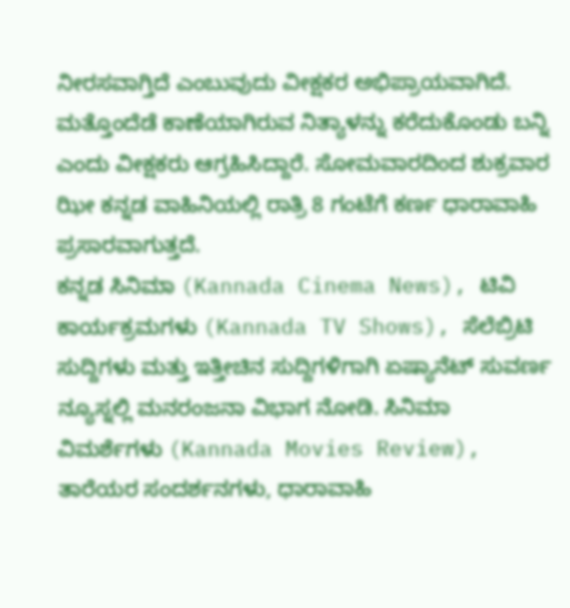ನೀರಸವಾಗ್ತಿದೆ ಎಂಬುವುದು ವೀಕ್ಷಕರ ಅಭಿಪ್ರಾಯವಾಗಿದೆ. ಮತ್ತೊಂದೆಡೆ ಕಾಣೆಯಾಗಿರುವ ನಿತ್ಯಾಳನ್ನು ಕರೆದುಕೊಂಡು ಬನ್ನಿ ಎಂದು ವೀಕ್ಷಕರು ಆಗ್ರಹಿಸಿದ್ದಾರೆ. ಸೋಮವಾರದಿಂದ ಶುಕ್ರವಾರ ಝೀ ಕನ್ನಡ ವಾಹಿನಿಯಲ್ಲಿ ರಾತ್ರಿ 8 ಗಂಟೆಗೆ ಕರ್ಣ ಧಾರಾವಾಹಿ ಪ್ರಸಾರವಾಗುತ್ತದೆ.
ಕನ್ನಡ ಸಿನಿಮಾ (Kannada Cinema News), ಟಿವಿ ಕಾರ್ಯಕ್ರಮಗಳು (Kannada TV Shows), ಸೆಲೆಬ್ರಿಟಿ ಸುದ್ದಿಗಳು ಮತ್ತು ಇತ್ತೀಚಿನ ಸುದ್ದಿಗಳಿಗಾಗಿ ಏಷ್ಯಾನೆಟ್ ಸುವರ್ಣ ನ್ಯೂಸ್ನಲ್ಲಿ ಮನರಂಜನಾ ವಿಭಾಗ ನೋಡಿ. ಸಿನಿಮಾ ವಿಮರ್ಶೆಗಳು (Kannada Movies Review), ತಾರೆಯರ ಸಂದರ್ಶನಗಳು, ಧಾರಾವಾಹಿ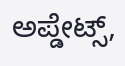ಅಪ್ಡೇಟ್ಸ್,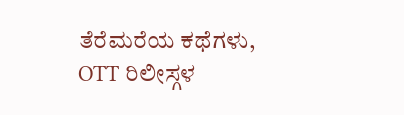ತೆರೆಮರೆಯ ಕಥೆಗಳು, OTT ರಿಲೀಸ್ಗಳ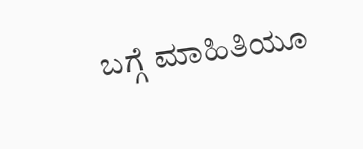ಬಗ್ಗೆ ಮಾಹಿತಿಯೂ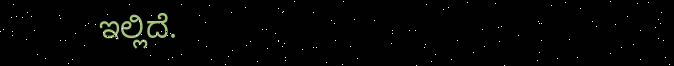ಇಲ್ಲಿದೆ.